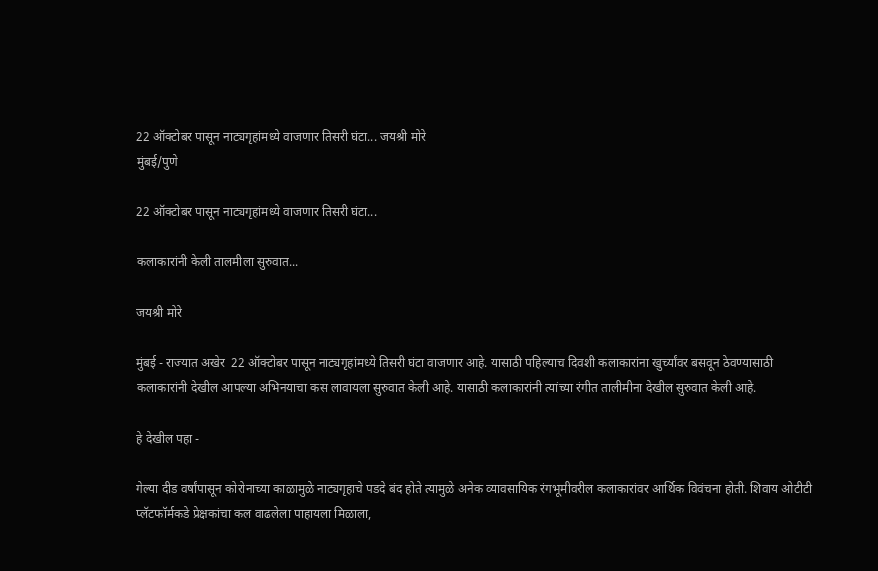22 ऑक्टोबर पासून नाट्यगृहांमध्ये वाजणार तिसरी घंटा... जयश्री मोरे
मुंबई/पुणे

22 ऑक्टोबर पासून नाट्यगृहांमध्ये वाजणार तिसरी घंटा...

कलाकारांनी केली तालमीला सुरुवात...

जयश्री मोरे

मुंबई - राज्यात अखेर  22 ऑक्टोबर पासून नाट्यगृहांमध्ये तिसरी घंटा वाजणार आहे. यासाठी पहिल्याच दिवशी कलाकारांना खुर्च्यांवर बसवून ठेवण्यासाठी कलाकारांनी देखील आपल्या अभिनयाचा कस लावायला सुरुवात केली आहे. यासाठी कलाकारांनी त्यांच्या रंगीत तालीमीना देखील सुरुवात केली आहे.

हे देखील पहा -

गेल्या दीड वर्षांपासून कोरोनाच्या काळामुळे नाट्यगृहाचे पडदे बंद होते त्यामुळे अनेक व्यावसायिक रंगभूमीवरील कलाकारांवर आर्थिक विवंचना होती. शिवाय ओटीटी प्लॅटफॉर्मकडे प्रेक्षकांचा कल वाढलेला पाहायला मिळाला,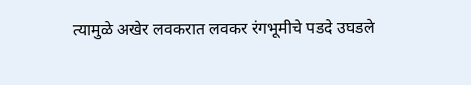त्यामुळे अखेर लवकरात लवकर रंगभूमीचे पडदे उघडले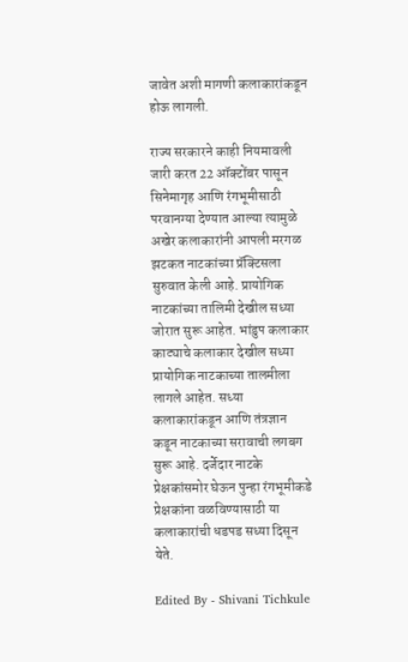जावेत अशी मागणी कलाकारांकडून होऊ लागली.

राज्य सरकारने काही नियमावली जारी करत 22 ऑक्टोंबर पासून सिनेमागृह आणि रंगभूमीसाठी परवानग्या देण्यात आल्या त्यामुळे अखेर कलाकारांनी आपली मरगळ झटकत नाटकांच्या प्रॅक्टिसला सुरुवात केली आहे. प्रायोगिक  नाटकांच्या तालिमी देखील सध्या जोरात सुरू आहेत. भांडुप कलाकार काट्याचे कलाकार देखील सध्या प्रायोगिक नाटकाच्या तालमीला लागले आहेत. सध्या कलाकारांकडून आणि तंत्रज्ञान कडून नाटकाच्या सरावाची लगबग सुरू आहे. दर्जेदार नाटके प्रेक्षकांसमोर घेऊन पुन्हा रंगभूमीकडे प्रेक्षकांना वळविण्यासाठी या कलाकारांची धडपड सध्या दिसून येते.

Edited By - Shivani Tichkule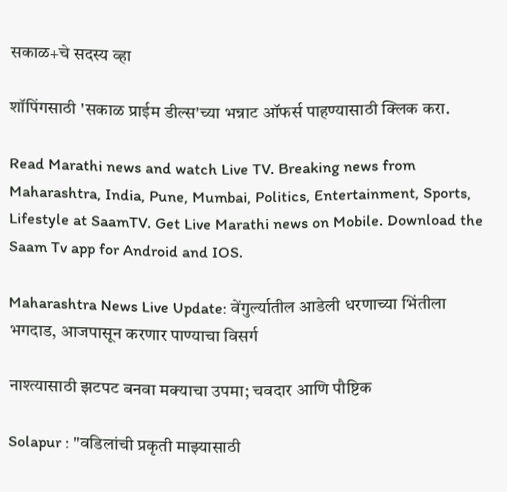सकाळ+चे सदस्य व्हा

शॉपिंगसाठी 'सकाळ प्राईम डील्स'च्या भन्नाट ऑफर्स पाहण्यासाठी क्लिक करा.

Read Marathi news and watch Live TV. Breaking news from Maharashtra, India, Pune, Mumbai, Politics, Entertainment, Sports, Lifestyle at SaamTV. Get Live Marathi news on Mobile. Download the Saam Tv app for Android and IOS.

Maharashtra News Live Update: वेंगुर्ल्यातील आडेली धरणाच्या भिंतीला भगदाड, आजपासून करणार पाण्याचा विसर्ग

नाश्त्यासाठी झटपट बनवा मक्याचा उपमा; चवदार आणि पौष्टिक

Solapur : "वडिलांची प्रकृती माझ्यासाठी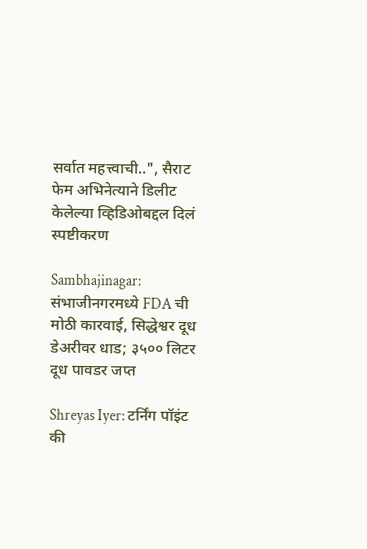सर्वात महत्त्वाची..", सैराट फेम अभिनेत्याने डिलीट केलेल्या व्हिडिओबद्दल दिलं स्पष्टीकरण

Sambhajinagar: संभाजीनगरमध्ये FDA ची मोठी कारवाई, सिद्धेश्वर दूध डेअरीवर धाड; ३५०० लिटर दूध पावडर जप्त

Shreyas Iyer: टर्निंग पॉइंट की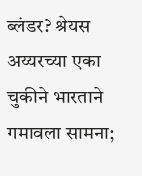ब्लंडर? श्रेयस अय्यरच्या एका चुकीने भारताने गमावला सामना;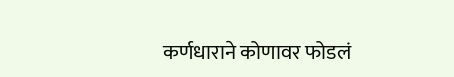कर्णधाराने कोणावर फोडलं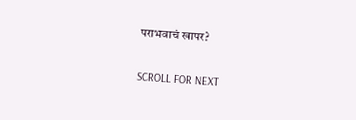पराभवाचं खापर?

SCROLL FOR NEXT